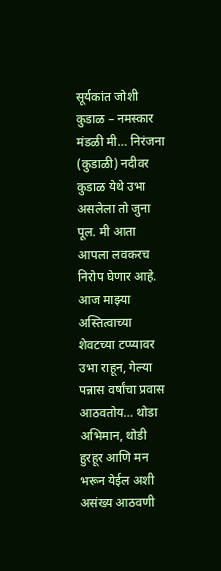सूर्यकांत जोशी कुडाळ – नमस्कार मंडळी मी… निरंजना (कुडाळी) नदीवर कुडाळ येथे उभा असलेला तो जुना पूल. मी आता आपला लवकरच निरोप घेणार आहे.
आज माझ्या अस्तित्वाच्या शेवटच्या टप्प्यावर उभा राहून, गेल्या पन्नास वर्षांचा प्रवास आठवतोय… थोडा अभिमान, थोडी हुरहूर आणि मन भरून येईल अशी असंख्य आठवणी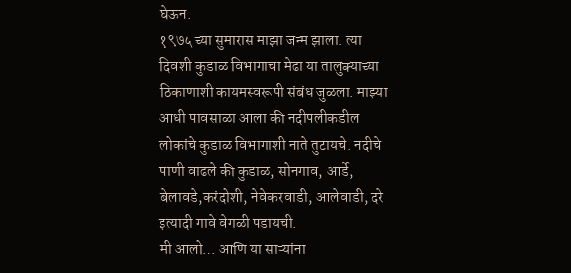घेऊन.
१९७५ च्या सुमारास माझा जन्म झाला. त्या दिवशी कुडाळ विभागाचा मेढा या तालुक्याच्या ठिकाणाशी कायमस्वरूपी संबंध जुळला. माझ्या आधी पावसाळा आला की नदीपलीकडील लोकांचे कुडाळ विभागाशी नाते तुटायचे. नदीचे पाणी वाढले की कुडाळ, सोनगाव, आर्डे, बेलावडे,करंदोशी, नेवेकरवाडी, आलेवाडी, दरे इत्यादी गावे वेगळी पडायची.
मी आलो… आणि या साऱ्यांना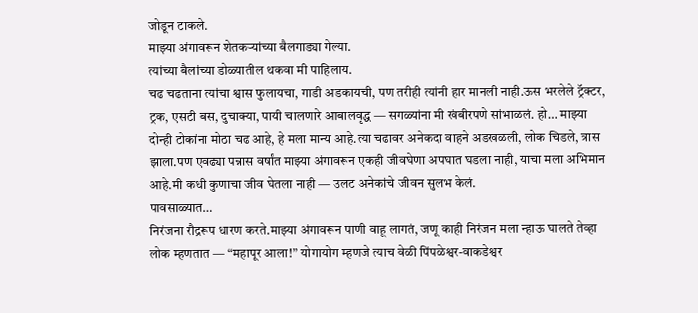जोडून टाकले.
माझ्या अंगावरून शेतकऱ्यांच्या बैलगाड्या गेल्या.
त्यांच्या बैलांच्या डोळ्यातील थकवा मी पाहिलाय.
चढ चढताना त्यांचा श्वास फुलायचा, गाडी अडकायची, पण तरीही त्यांनी हार मानली नाही.ऊस भरलेले ट्रॅक्टर, ट्रक, एसटी बस, दुचाक्या, पायी चालणारे आबालवृद्ध — सगळ्यांना मी खंबीरपणे सांभाळलं. हो… माझ्या दोन्ही टोकांना मोठा चढ आहे, हे मला मान्य आहे.त्या चढावर अनेकदा वाहने अडखळली, लोक चिडले, त्रास झाला.पण एवढ्या पन्नास वर्षांत माझ्या अंगावरून एकही जीवघेणा अपघात घडला नाही, याचा मला अभिमान आहे.मी कधी कुणाचा जीव घेतला नाही — उलट अनेकांचे जीवन सुलभ केलं.
पावसाळ्यात…
निरंजना रौद्ररूप धारण करते.माझ्या अंगावरून पाणी वाहू लागतं, जणू काही निरंजन मला न्हाऊ घालते तेव्हा लोक म्हणतात — “महापूर आला!” योगायोग म्हणजे त्याच वेळी पिंपळेश्वर-वाकडेश्वर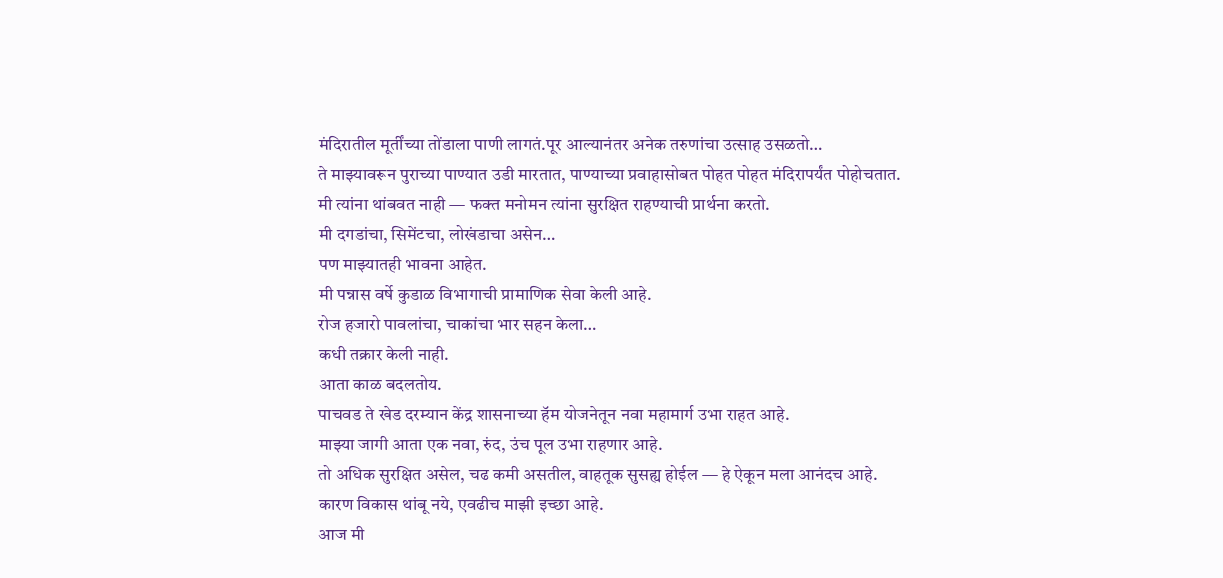मंदिरातील मूर्तींच्या तोंडाला पाणी लागतं.पूर आल्यानंतर अनेक तरुणांचा उत्साह उसळतो…
ते माझ्यावरून पुराच्या पाण्यात उडी मारतात, पाण्याच्या प्रवाहासोबत पोहत पोहत मंदिरापर्यंत पोहोचतात.
मी त्यांना थांबवत नाही — फक्त मनोमन त्यांना सुरक्षित राहण्याची प्रार्थना करतो.
मी दगडांचा, सिमेंटचा, लोखंडाचा असेन…
पण माझ्यातही भावना आहेत.
मी पन्नास वर्षे कुडाळ विभागाची प्रामाणिक सेवा केली आहे.
रोज हजारो पावलांचा, चाकांचा भार सहन केला…
कधी तक्रार केली नाही.
आता काळ बदलतोय.
पाचवड ते खेड दरम्यान केंद्र शासनाच्या हॅम योजनेतून नवा महामार्ग उभा राहत आहे.
माझ्या जागी आता एक नवा, रुंद, उंच पूल उभा राहणार आहे.
तो अधिक सुरक्षित असेल, चढ कमी असतील, वाहतूक सुसह्य होईल — हे ऐकून मला आनंदच आहे.
कारण विकास थांबू नये, एवढीच माझी इच्छा आहे.
आज मी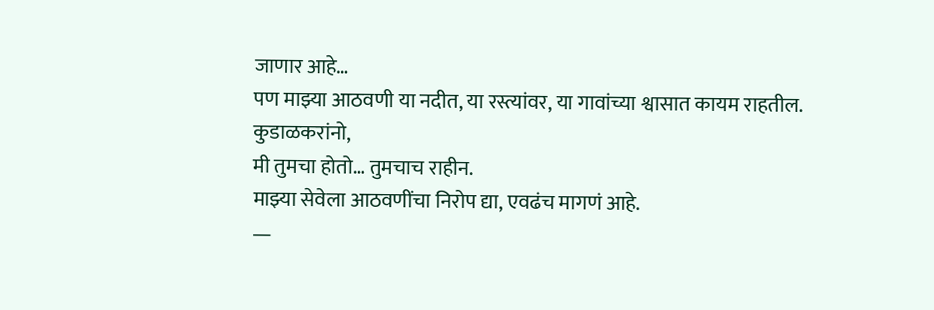जाणार आहे…
पण माझ्या आठवणी या नदीत, या रस्त्यांवर, या गावांच्या श्वासात कायम राहतील.
कुडाळकरांनो,
मी तुमचा होतो… तुमचाच राहीन.
माझ्या सेवेला आठवणींचा निरोप द्या, एवढंच मागणं आहे.
—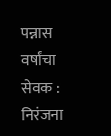पन्नास वर्षांचा सेवक :
निरंजना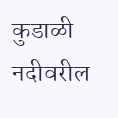कुडाळी नदीवरील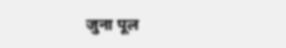जुना पूल